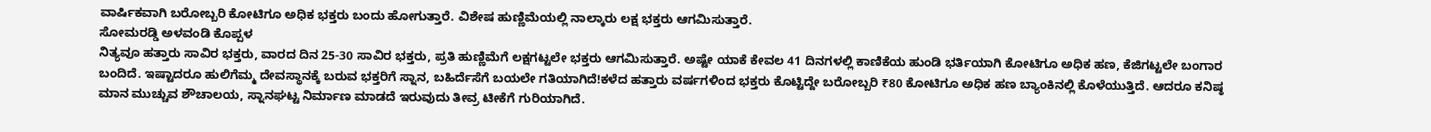ವಾರ್ಷಿಕವಾಗಿ ಬರೋಬ್ಬರಿ ಕೋಟಿಗೂ ಅಧಿಕ ಭಕ್ತರು ಬಂದು ಹೋಗುತ್ತಾರೆ. ವಿಶೇಷ ಹುಣ್ಣಿಮೆಯಲ್ಲಿ ನಾಲ್ಕಾರು ಲಕ್ಷ ಭಕ್ತರು ಆಗಮಿಸುತ್ತಾರೆ.
ಸೋಮರಡ್ಡಿ ಅಳವಂಡಿ ಕೊಪ್ಪಳ
ನಿತ್ಯವೂ ಹತ್ತಾರು ಸಾವಿರ ಭಕ್ತರು, ವಾರದ ದಿನ 25-30 ಸಾವಿರ ಭಕ್ತರು, ಪ್ರತಿ ಹುಣ್ಣಿಮೆಗೆ ಲಕ್ಷಗಟ್ಟಲೇ ಭಕ್ತರು ಆಗಮಿಸುತ್ತಾರೆ. ಅಷ್ಟೇ ಯಾಕೆ ಕೇವಲ 41 ದಿನಗಳಲ್ಲಿ ಕಾಣಿಕೆಯ ಹುಂಡಿ ಭರ್ತಿಯಾಗಿ ಕೋಟಿಗೂ ಅಧಿಕ ಹಣ, ಕೆಜಿಗಟ್ಟಲೇ ಬಂಗಾರ ಬಂದಿದೆ. ಇಷ್ಟಾದರೂ ಹುಲಿಗೆಮ್ಮ ದೇವಸ್ಥಾನಕ್ಕೆ ಬರುವ ಭಕ್ತರಿಗೆ ಸ್ನಾನ, ಬಹಿರ್ದೆಸೆಗೆ ಬಯಲೇ ಗತಿಯಾಗಿದೆ!ಕಳೆದ ಹತ್ತಾರು ವರ್ಷಗಳಿಂದ ಭಕ್ತರು ಕೊಟ್ಟಿದ್ದೇ ಬರೋಬ್ಬರಿ ₹80 ಕೋಟಿಗೂ ಅಧಿಕ ಹಣ ಬ್ಯಾಂಕಿನಲ್ಲಿ ಕೊಳೆಯುತ್ತಿದೆ. ಆದರೂ ಕನಿಷ್ಠ ಮಾನ ಮುಚ್ಚುವ ಶೌಚಾಲಯ, ಸ್ನಾನಘಟ್ಟ ನಿರ್ಮಾಣ ಮಾಡದೆ ಇರುವುದು ತೀವ್ರ ಟೀಕೆಗೆ ಗುರಿಯಾಗಿದೆ.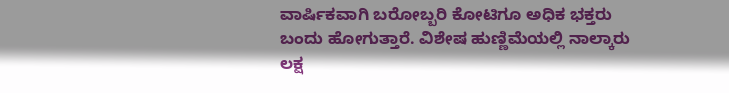ವಾರ್ಷಿಕವಾಗಿ ಬರೋಬ್ಬರಿ ಕೋಟಿಗೂ ಅಧಿಕ ಭಕ್ತರು ಬಂದು ಹೋಗುತ್ತಾರೆ. ವಿಶೇಷ ಹುಣ್ಣಿಮೆಯಲ್ಲಿ ನಾಲ್ಕಾರು ಲಕ್ಷ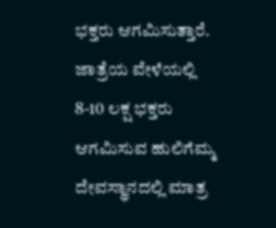ಭಕ್ತರು ಆಗಮಿಸುತ್ತಾರೆ. ಜಾತ್ರೆಯ ವೇಳೆಯಲ್ಲಿ 8-10 ಲಕ್ಷ ಭಕ್ತರು ಆಗಮಿಸುವ ಹುಲಿಗೆಮ್ಮ ದೇವಸ್ಥಾನದಲ್ಲಿ ಮಾತ್ರ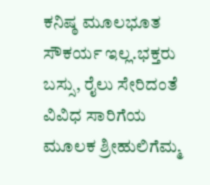ಕನಿಷ್ಠ ಮೂಲಭೂತ ಸೌಕರ್ಯ ಇಲ್ಲ.ಭಕ್ತರು ಬಸ್ಸು, ರೈಲು ಸೇರಿದಂತೆ ವಿವಿಧ ಸಾರಿಗೆಯ ಮೂಲಕ ಶ್ರೀಹುಲಿಗೆಮ್ಮ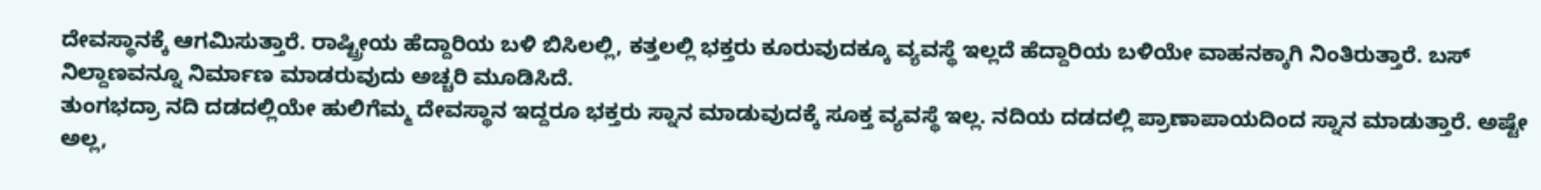ದೇವಸ್ಥಾನಕ್ಕೆ ಆಗಮಿಸುತ್ತಾರೆ. ರಾಷ್ಟ್ರೀಯ ಹೆದ್ದಾರಿಯ ಬಳಿ ಬಿಸಿಲಲ್ಲಿ, ಕತ್ತಲಲ್ಲಿ ಭಕ್ತರು ಕೂರುವುದಕ್ಕೂ ವ್ಯವಸ್ಥೆ ಇಲ್ಲದೆ ಹೆದ್ದಾರಿಯ ಬಳಿಯೇ ವಾಹನಕ್ಕಾಗಿ ನಿಂತಿರುತ್ತಾರೆ. ಬಸ್ ನಿಲ್ದಾಣವನ್ನೂ ನಿರ್ಮಾಣ ಮಾಡರುವುದು ಅಚ್ಚರಿ ಮೂಡಿಸಿದೆ.
ತುಂಗಭದ್ರಾ ನದಿ ದಡದಲ್ಲಿಯೇ ಹುಲಿಗೆಮ್ಮ ದೇವಸ್ಥಾನ ಇದ್ದರೂ ಭಕ್ತರು ಸ್ನಾನ ಮಾಡುವುದಕ್ಕೆ ಸೂಕ್ತ ವ್ಯವಸ್ಥೆ ಇಲ್ಲ. ನದಿಯ ದಡದಲ್ಲಿ ಪ್ರಾಣಾಪಾಯದಿಂದ ಸ್ನಾನ ಮಾಡುತ್ತಾರೆ. ಅಷ್ಟೇ ಅಲ್ಲ,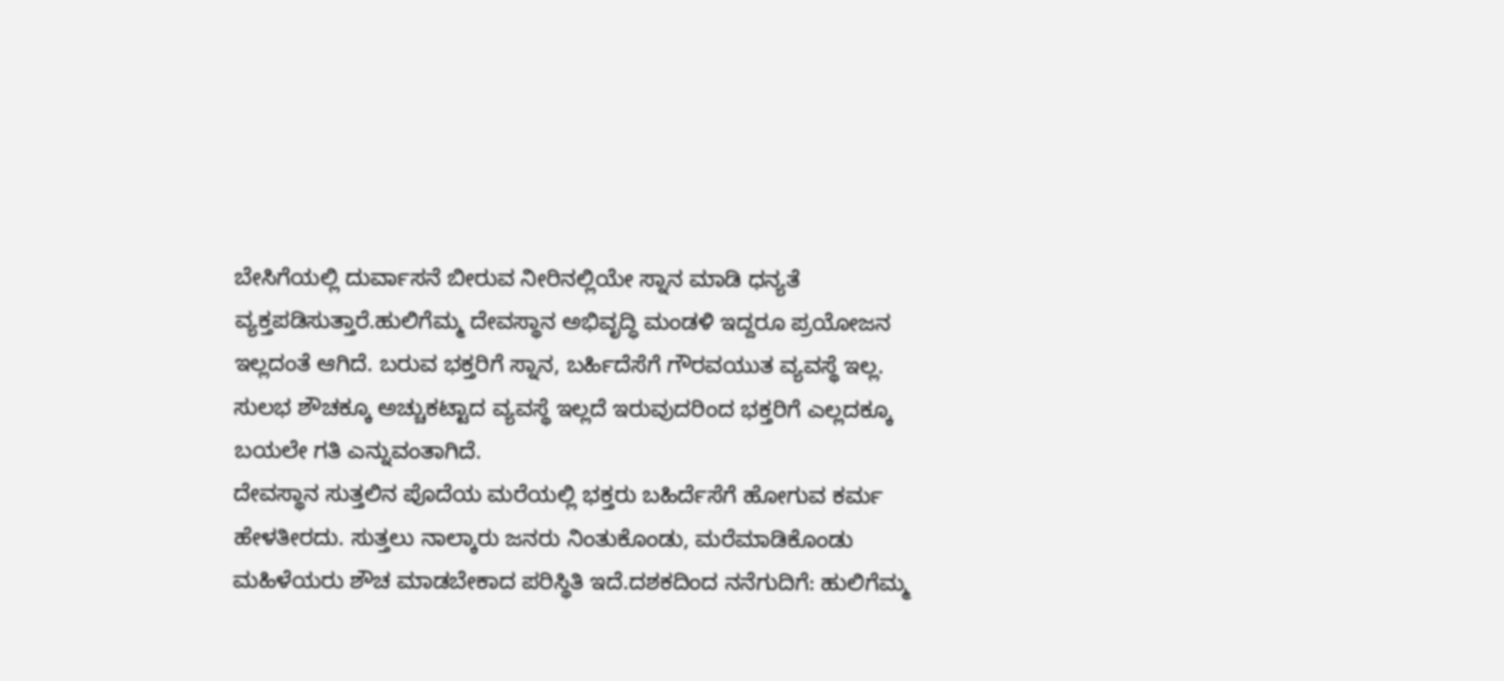ಬೇಸಿಗೆಯಲ್ಲಿ ದುರ್ವಾಸನೆ ಬೀರುವ ನೀರಿನಲ್ಲಿಯೇ ಸ್ನಾನ ಮಾಡಿ ಧನ್ಯತೆ ವ್ಯಕ್ತಪಡಿಸುತ್ತಾರೆ.ಹುಲಿಗೆಮ್ಮ ದೇವಸ್ಥಾನ ಅಭಿವೃದ್ಧಿ ಮಂಡಳಿ ಇದ್ದರೂ ಪ್ರಯೋಜನ ಇಲ್ಲದಂತೆ ಆಗಿದೆ. ಬರುವ ಭಕ್ತರಿಗೆ ಸ್ನಾನ, ಬರ್ಹಿದೆಸೆಗೆ ಗೌರವಯುತ ವ್ಯವಸ್ಥೆ ಇಲ್ಲ. ಸುಲಭ ಶೌಚಕ್ಕೂ ಅಚ್ಚುಕಟ್ಟಾದ ವ್ಯವಸ್ಥೆ ಇಲ್ಲದೆ ಇರುವುದರಿಂದ ಭಕ್ತರಿಗೆ ಎಲ್ಲದಕ್ಕೂ ಬಯಲೇ ಗತಿ ಎನ್ನುವಂತಾಗಿದೆ.
ದೇವಸ್ಥಾನ ಸುತ್ತಲಿನ ಪೊದೆಯ ಮರೆಯಲ್ಲಿ ಭಕ್ತರು ಬಹಿರ್ದೆಸೆಗೆ ಹೋಗುವ ಕರ್ಮ ಹೇಳತೀರದು. ಸುತ್ತಲು ನಾಲ್ಕಾರು ಜನರು ನಿಂತುಕೊಂಡು, ಮರೆಮಾಡಿಕೊಂಡು ಮಹಿಳೆಯರು ಶೌಚ ಮಾಡಬೇಕಾದ ಪರಿಸ್ಥಿತಿ ಇದೆ.ದಶಕದಿಂದ ನನೆಗುದಿಗೆ: ಹುಲಿಗೆಮ್ಮ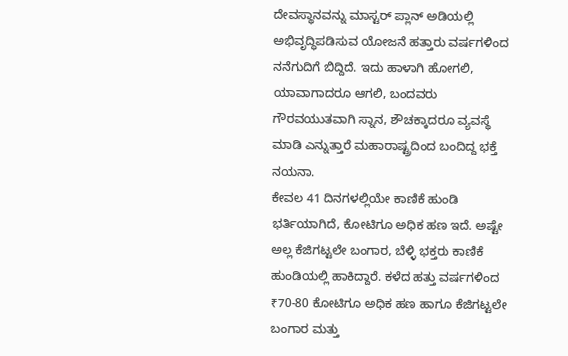ದೇವಸ್ಥಾನವನ್ನು ಮಾಸ್ಟರ್ ಪ್ಲಾನ್ ಅಡಿಯಲ್ಲಿ ಅಭಿವೃದ್ಧಿಪಡಿಸುವ ಯೋಜನೆ ಹತ್ತಾರು ವರ್ಷಗಳಿಂದ ನನೆಗುದಿಗೆ ಬಿದ್ದಿದೆ. ಇದು ಹಾಳಾಗಿ ಹೋಗಲಿ, ಯಾವಾಗಾದರೂ ಆಗಲಿ, ಬಂದವರು ಗೌರವಯುತವಾಗಿ ಸ್ನಾನ, ಶೌಚಕ್ಕಾದರೂ ವ್ಯವಸ್ಥೆ ಮಾಡಿ ಎನ್ನುತ್ತಾರೆ ಮಹಾರಾಷ್ಟ್ರದಿಂದ ಬಂದಿದ್ದ ಭಕ್ತೆ ನಯನಾ.
ಕೇವಲ 41 ದಿನಗಳಲ್ಲಿಯೇ ಕಾಣಿಕೆ ಹುಂಡಿ ಭರ್ತಿಯಾಗಿದೆ, ಕೋಟಿಗೂ ಅಧಿಕ ಹಣ ಇದೆ. ಅಷ್ಟೇ ಅಲ್ಲ ಕೆಜಿಗಟ್ಟಲೇ ಬಂಗಾರ, ಬೆಳ್ಳಿ ಭಕ್ತರು ಕಾಣಿಕೆ ಹುಂಡಿಯಲ್ಲಿ ಹಾಕಿದ್ದಾರೆ. ಕಳೆದ ಹತ್ತು ವರ್ಷಗಳಿಂದ ₹70-80 ಕೋಟಿಗೂ ಅಧಿಕ ಹಣ ಹಾಗೂ ಕೆಜಿಗಟ್ಟಲೇ ಬಂಗಾರ ಮತ್ತು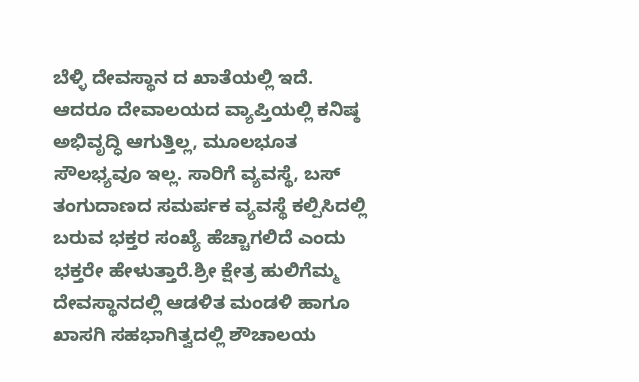ಬೆಳ್ಳಿ ದೇವಸ್ಥಾನ ದ ಖಾತೆಯಲ್ಲಿ ಇದೆ. ಆದರೂ ದೇವಾಲಯದ ವ್ಯಾಪ್ತಿಯಲ್ಲಿ ಕನಿಷ್ಠ ಅಭಿವೃದ್ಧಿ ಆಗುತ್ತಿಲ್ಲ, ಮೂಲಭೂತ ಸೌಲಭ್ಯವೂ ಇಲ್ಲ. ಸಾರಿಗೆ ವ್ಯವಸ್ಥೆ, ಬಸ್ ತಂಗುದಾಣದ ಸಮರ್ಪಕ ವ್ಯವಸ್ಥೆ ಕಲ್ಪಿಸಿದಲ್ಲಿ ಬರುವ ಭಕ್ತರ ಸಂಖ್ಯೆ ಹೆಚ್ಚಾಗಲಿದೆ ಎಂದು ಭಕ್ತರೇ ಹೇಳುತ್ತಾರೆ.ಶ್ರೀ ಕ್ಷೇತ್ರ ಹುಲಿಗೆಮ್ಮ ದೇವಸ್ಥಾನದಲ್ಲಿ ಆಡಳಿತ ಮಂಡಳಿ ಹಾಗೂ ಖಾಸಗಿ ಸಹಭಾಗಿತ್ವದಲ್ಲಿ ಶೌಚಾಲಯ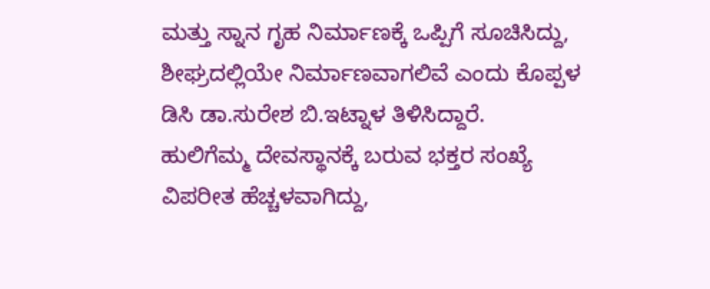ಮತ್ತು ಸ್ನಾನ ಗೃಹ ನಿರ್ಮಾಣಕ್ಕೆ ಒಪ್ಪಿಗೆ ಸೂಚಿಸಿದ್ದು, ಶೀಘ್ರದಲ್ಲಿಯೇ ನಿರ್ಮಾಣವಾಗಲಿವೆ ಎಂದು ಕೊಪ್ಪಳ ಡಿಸಿ ಡಾ.ಸುರೇಶ ಬಿ.ಇಟ್ನಾಳ ತಿಳಿಸಿದ್ದಾರೆ.
ಹುಲಿಗೆಮ್ಮ ದೇವಸ್ಥಾನಕ್ಕೆ ಬರುವ ಭಕ್ತರ ಸಂಖ್ಯೆ ವಿಪರೀತ ಹೆಚ್ಚಳವಾಗಿದ್ದು,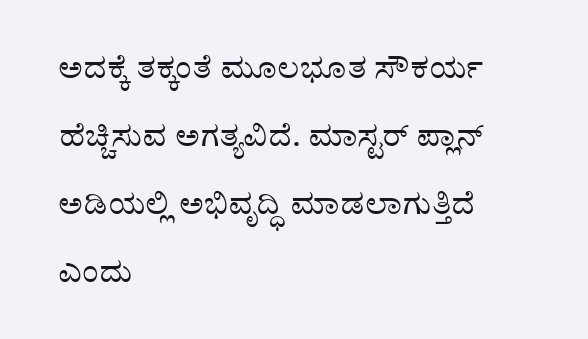ಅದಕ್ಕೆ ತಕ್ಕಂತೆ ಮೂಲಭೂತ ಸೌಕರ್ಯ ಹೆಚ್ಚಿಸುವ ಅಗತ್ಯವಿದೆ. ಮಾಸ್ಟರ್ ಪ್ಲಾನ್ ಅಡಿಯಲ್ಲಿ ಅಭಿವೃದ್ಧಿ ಮಾಡಲಾಗುತ್ತಿದೆ ಎಂದು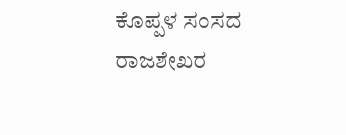ಕೊಪ್ಪಳ ಸಂಸದ ರಾಜಶೇಖರ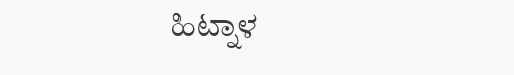ಹಿಟ್ನಾಳ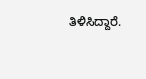ತಿಳಿಸಿದ್ದಾರೆ.